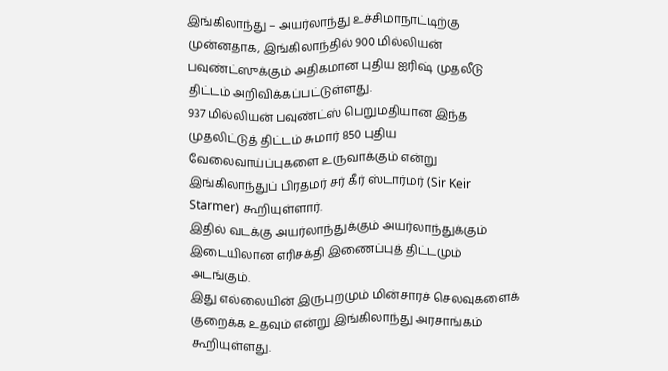இங்கிலாந்து – அயர்லாந்து உச்சிமாநாட்டிற்கு முன்னதாக, இங்கிலாந்தில் 900 மில்லியன் பவுண்ட்ஸுக்கும் அதிகமான புதிய ஐரிஷ் முதலீடு திட்டம் அறிவிக்கப்பட்டுள்ளது.
937 மில்லியன் பவுண்ட்ஸ் பெறுமதியான இந்த முதலிட்டுத் திட்டம் சுமார் 850 புதிய வேலைவாய்ப்புகளை உருவாக்கும் என்று இங்கிலாந்துப் பிரதமர் சர் கீர் ஸ்டார்மர் (Sir Keir Starmer) கூறியுள்ளார்.
இதில் வடக்கு அயர்லாந்துக்கும் அயர்லாந்துக்கும் இடையிலான எரிசக்தி இணைப்புத் திட்டமும் அடங்கும்.
இது எல்லையின் இருபுறமும் மின்சாரச் செலவுகளைக் குறைக்க உதவும் என்று இங்கிலாந்து அரசாங்கம் கூறியுள்ளது.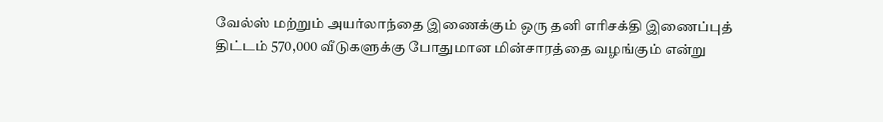வேல்ஸ் மற்றும் அயர்லாந்தை இணைக்கும் ஒரு தனி எரிசக்தி இணைப்புத் திட்டம் 570,000 வீடுகளுக்கு போதுமான மின்சாரத்தை வழங்கும் என்று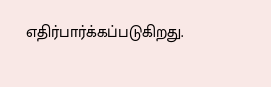எதிர்பார்க்கப்படுகிறது.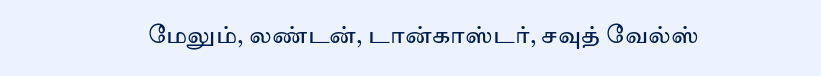மேலும், லண்டன், டான்காஸ்டர், சவுத் வேல்ஸ்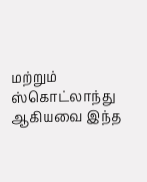மற்றும் ஸ்கொட்லாந்து ஆகியவை இந்த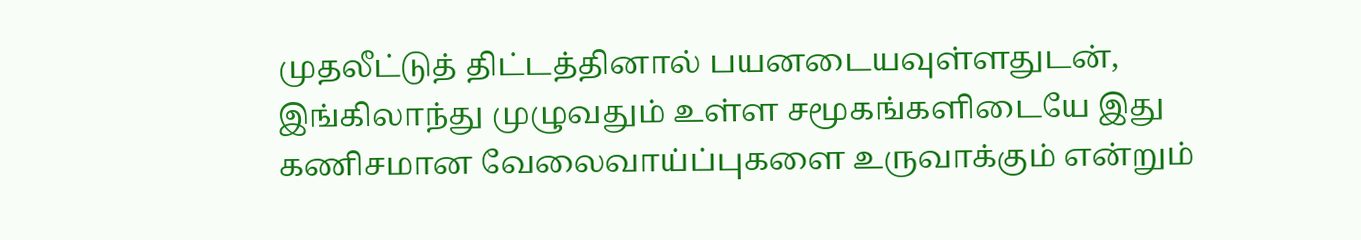முதலீட்டுத் திட்டத்தினால் பயனடையவுள்ளதுடன், இங்கிலாந்து முழுவதும் உள்ள சமூகங்களிடையே இது கணிசமான வேலைவாய்ப்புகளை உருவாக்கும் என்றும்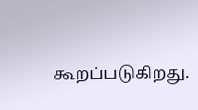கூறப்படுகிறது.